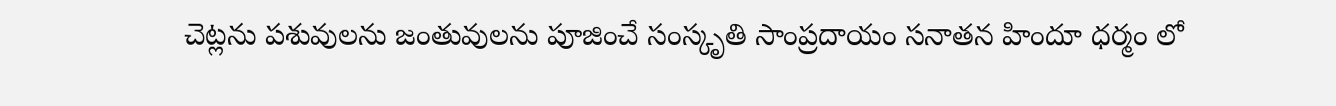చెట్లను పశువులను జంతువులను పూజించే సంస్కృతి సాంప్రదాయం సనాతన హిందూ ధర్మం లో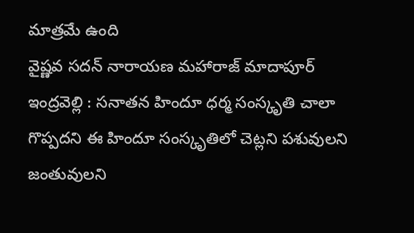మాత్రమే ఉంది
వైష్ణవ సదన్ నారాయణ మహారాజ్ మాదాపూర్ ఇంద్రవెల్లి : సనాతన హిందూ ధర్మ సంస్కృతి చాలా గొప్పదని ఈ హిందూ సంస్కృతిలో చెట్లని పశువులని జంతువులని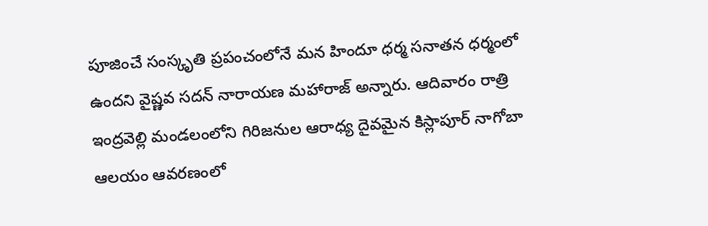పూజించే సంస్కృతి ప్రపంచంలోనే మన హిందూ ధర్మ సనాతన ధర్మంలో ఉందని వైష్ణవ సదన్ నారాయణ మహారాజ్ అన్నారు. ఆదివారం రాత్రి ఇంద్రవెల్లి మండలంలోని గిరిజనుల ఆరాధ్య దైవమైన కిస్లాపూర్ నాగోబా ఆలయం ఆవరణంలో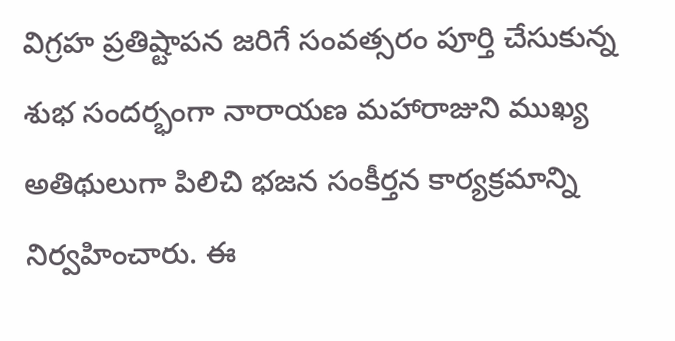విగ్రహ ప్రతిష్టాపన జరిగే సంవత్సరం పూర్తి చేసుకున్న శుభ సందర్భంగా నారాయణ మహారాజుని ముఖ్య అతిథులుగా పిలిచి భజన సంకీర్తన కార్యక్రమాన్ని నిర్వహించారు. ఈ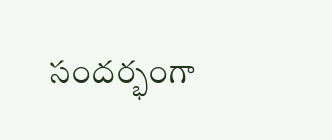సందర్భంగా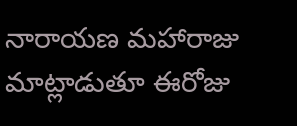నారాయణ మహారాజు మాట్లాడుతూ ఈరోజు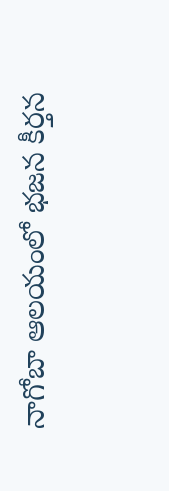నాగోబా ఆలయంలో భజన కీర్తన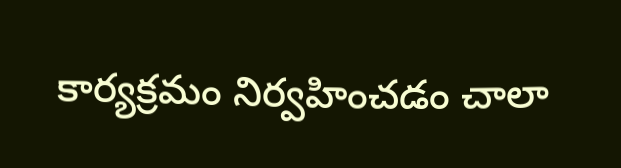కార్యక్రమం నిర్వహించడం చాలా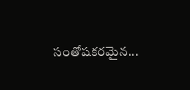సంతోషకరమైన...